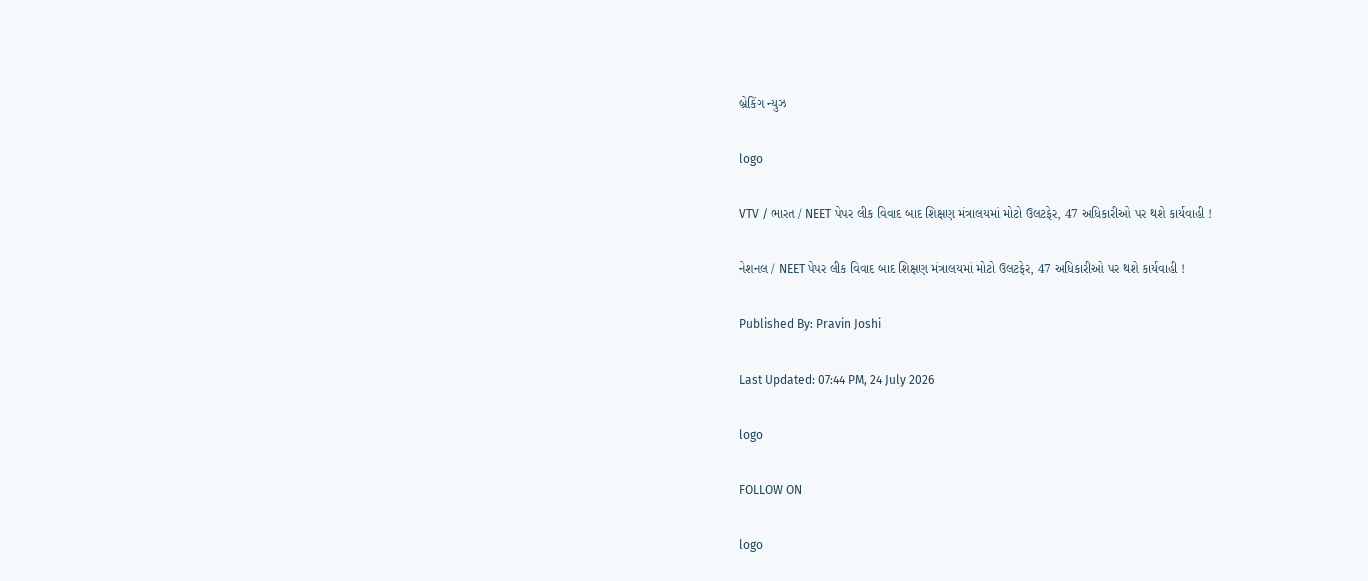બ્રેકિંગ ન્યુઝ

logo

VTV / ભારત / NEET પેપર લીક વિવાદ બાદ શિક્ષણ મંત્રાલયમાં મોટો ઉલટફેર, 47 અધિકારીઓ પર થશે કાર્યવાહી !

નેશનલ / NEET પેપર લીક વિવાદ બાદ શિક્ષણ મંત્રાલયમાં મોટો ઉલટફેર, 47 અધિકારીઓ પર થશે કાર્યવાહી !

Published By: Pravin Joshi

Last Updated: 07:44 PM, 24 July 2026

logo

FOLLOW ON

logo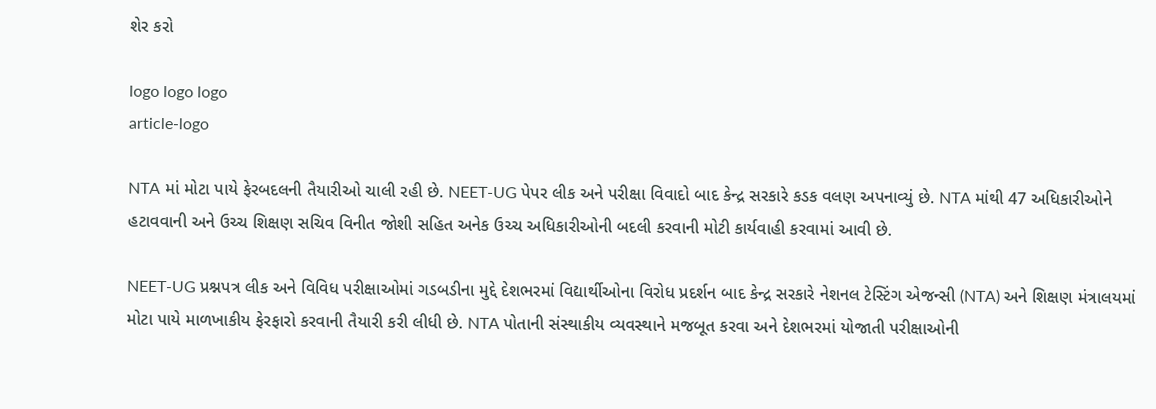શેર કરો

logo logo logo
article-logo

NTA માં મોટા પાયે ફેરબદલની તૈયારીઓ ચાલી રહી છે. NEET-UG પેપર લીક અને પરીક્ષા વિવાદો બાદ કેન્દ્ર સરકારે કડક વલણ અપનાવ્યું છે. NTA માંથી 47 અધિકારીઓને હટાવવાની અને ઉચ્ચ શિક્ષણ સચિવ વિનીત જોશી સહિત અનેક ઉચ્ચ અધિકારીઓની બદલી કરવાની મોટી કાર્યવાહી કરવામાં આવી છે.

NEET-UG પ્રશ્નપત્ર લીક અને વિવિધ પરીક્ષાઓમાં ગડબડીના મુદ્દે દેશભરમાં વિદ્યાર્થીઓના વિરોધ પ્રદર્શન બાદ કેન્દ્ર સરકારે નેશનલ ટેસ્ટિંગ એજન્સી (NTA) અને શિક્ષણ મંત્રાલયમાં મોટા પાયે માળખાકીય ફેરફારો કરવાની તૈયારી કરી લીધી છે. NTA પોતાની સંસ્થાકીય વ્યવસ્થાને મજબૂત કરવા અને દેશભરમાં યોજાતી પરીક્ષાઓની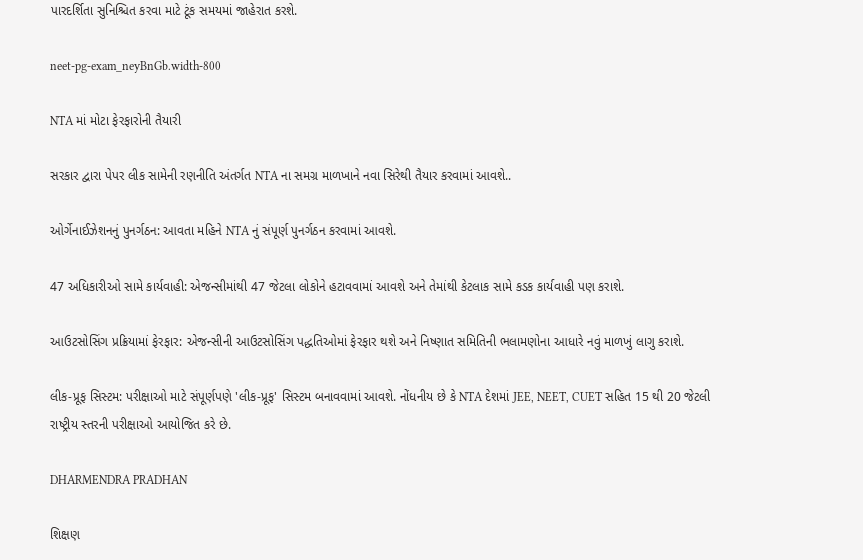પારદર્શિતા સુનિશ્ચિત કરવા માટે ટૂંક સમયમાં જાહેરાત કરશે.

neet-pg-exam_neyBnGb.width-800

NTA માં મોટા ફેરફારોની તૈયારી

સરકાર દ્વારા પેપર લીક સામેની રણનીતિ અંતર્ગત NTA ના સમગ્ર માળખાને નવા સિરેથી તૈયાર કરવામાં આવશે..

ઓર્ગેનાઈઝેશનનું પુનર્ગઠન: આવતા મહિને NTA નું સંપૂર્ણ પુનર્ગઠન કરવામાં આવશે.

47 અધિકારીઓ સામે કાર્યવાહી: એજન્સીમાંથી 47 જેટલા લોકોને હટાવવામાં આવશે અને તેમાંથી કેટલાક સામે કડક કાર્યવાહી પણ કરાશે.

આઉટસોસિંગ પ્રક્રિયામાં ફેરફાર: એજન્સીની આઉટસોસિંગ પદ્ધતિઓમાં ફેરફાર થશે અને નિષ્ણાત સમિતિની ભલામણોના આધારે નવું માળખું લાગુ કરાશે.

લીક-પ્રૂફ સિસ્ટમ: પરીક્ષાઓ માટે સંપૂર્ણપણે 'લીક-પ્રૂફ' સિસ્ટમ બનાવવામાં આવશે. નોંધનીય છે કે NTA દેશમાં JEE, NEET, CUET સહિત 15 થી 20 જેટલી રાષ્ટ્રીય સ્તરની પરીક્ષાઓ આયોજિત કરે છે.

DHARMENDRA PRADHAN

શિક્ષણ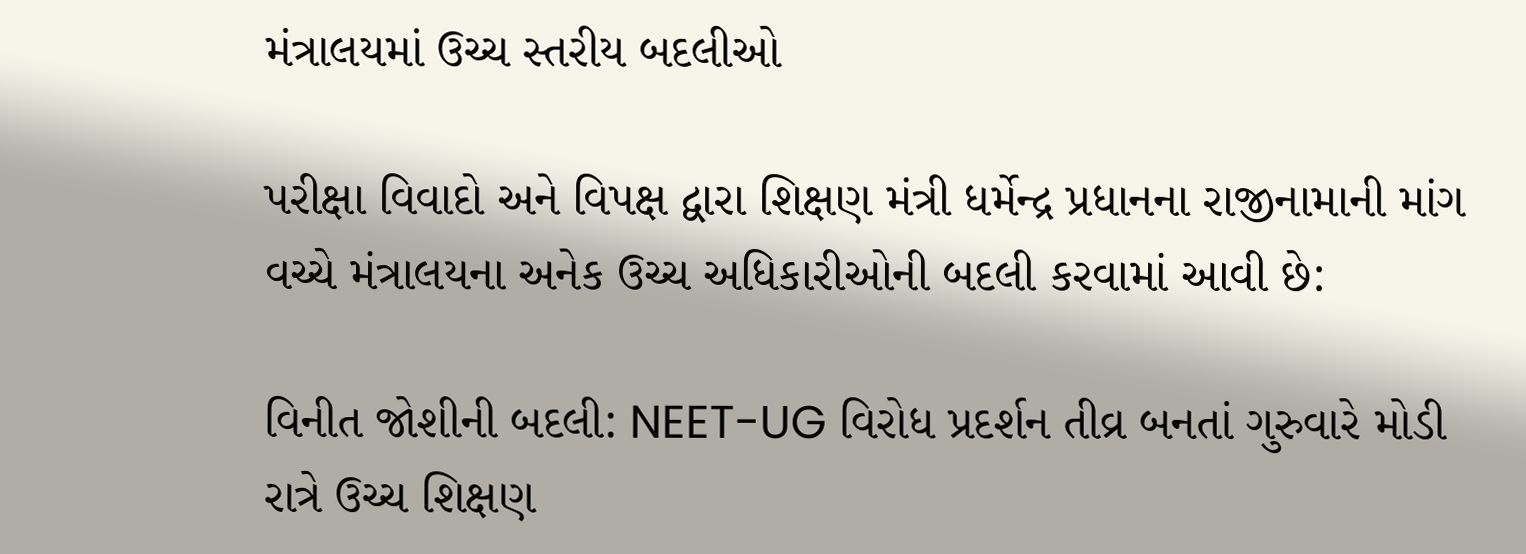મંત્રાલયમાં ઉચ્ચ સ્તરીય બદલીઓ

પરીક્ષા વિવાદો અને વિપક્ષ દ્વારા શિક્ષણ મંત્રી ધર્મેન્દ્ર પ્રધાનના રાજીનામાની માંગ વચ્ચે મંત્રાલયના અનેક ઉચ્ચ અધિકારીઓની બદલી કરવામાં આવી છે:

વિનીત જોશીની બદલી: NEET-UG વિરોધ પ્રદર્શન તીવ્ર બનતાં ગુરુવારે મોડી રાત્રે ઉચ્ચ શિક્ષણ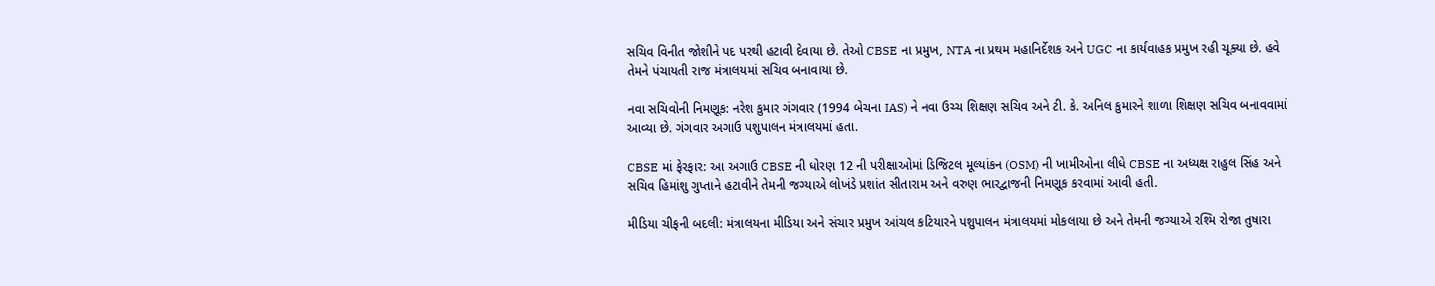સચિવ વિનીત જોશીને પદ પરથી હટાવી દેવાયા છે. તેઓ CBSE ના પ્રમુખ, NTA ના પ્રથમ મહાનિર્દેશક અને UGC ના કાર્યવાહક પ્રમુખ રહી ચૂક્યા છે. હવે તેમને પંચાયતી રાજ મંત્રાલયમાં સચિવ બનાવાયા છે.

નવા સચિવોની નિમણૂક: નરેશ કુમાર ગંગવાર (1994 બેચના IAS) ને નવા ઉચ્ચ શિક્ષણ સચિવ અને ટી. કે. અનિલ કુમારને શાળા શિક્ષણ સચિવ બનાવવામાં આવ્યા છે. ગંગવાર અગાઉ પશુપાલન મંત્રાલયમાં હતા.

CBSE માં ફેરફાર: આ અગાઉ CBSE ની ધોરણ 12 ની પરીક્ષાઓમાં ડિજિટલ મૂલ્યાંકન (OSM) ની ખામીઓના લીધે CBSE ના અધ્યક્ષ રાહુલ સિંહ અને સચિવ હિમાંશુ ગુપ્તાને હટાવીને તેમની જગ્યાએ લોખંડે પ્રશાંત સીતારામ અને વરુણ ભારદ્વાજની નિમણૂક કરવામાં આવી હતી.

મીડિયા ચીફની બદલી: મંત્રાલયના મીડિયા અને સંચાર પ્રમુખ આંચલ કટિયારને પશુપાલન મંત્રાલયમાં મોકલાયા છે અને તેમની જગ્યાએ રશ્મિ રોજા તુષારા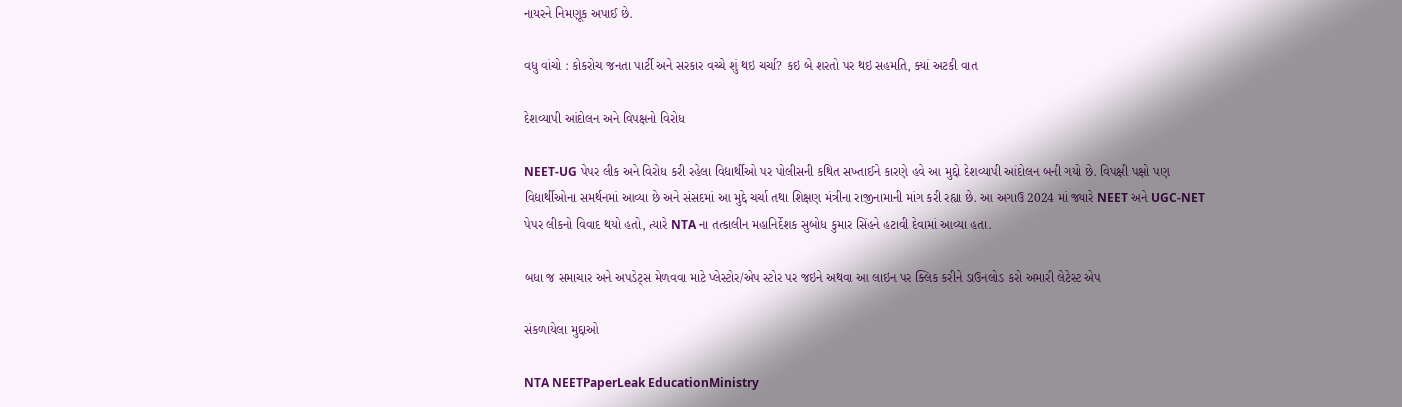નાયરને નિમણૂક અપાઈ છે.

વધુ વાંચો : કોકરોચ જનતા પાર્ટી અને સરકાર વચ્ચે શું થઇ ચર્ચા? કઇ બે શરતો પર થઇ સહમતિ, ક્યાં અટકી વાત

દેશવ્યાપી આંદોલન અને વિપક્ષનો વિરોધ

NEET-UG પેપર લીક અને વિરોધ કરી રહેલા વિદ્યાર્થીઓ પર પોલીસની કથિત સખ્તાઈને કારણે હવે આ મુદ્દો દેશવ્યાપી આંદોલન બની ગયો છે. વિપક્ષી પક્ષો પણ વિદ્યાર્થીઓના સમર્થનમાં આવ્યા છે અને સંસદમાં આ મુદ્દે ચર્ચા તથા શિક્ષણ મંત્રીના રાજીનામાની માંગ કરી રહ્યા છે. આ અગાઉ 2024 માં જ્યારે NEET અને UGC-NET પેપર લીકનો વિવાદ થયો હતો, ત્યારે NTA ના તત્કાલીન મહાનિર્દેશક સુબોધ કુમાર સિંહને હટાવી દેવામાં આવ્યા હતા.

બધા જ સમાચાર અને અપડેટ્સ મેળવવા માટે પ્લેસ્ટોર/એપ સ્ટોર પર જઇને અથવા આ લાઇન પર ક્લિક કરીને ડાઉનલોડ કરો અમારી લેટેસ્ટ એપ

સંકળાયેલા મુદ્દાઓ

NTA NEETPaperLeak EducationMinistry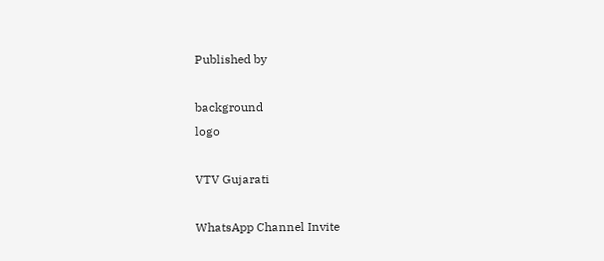Published by

background
logo

VTV Gujarati

WhatsApp Channel Invite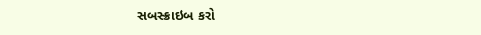સબસ્ક્રાઇબ કરો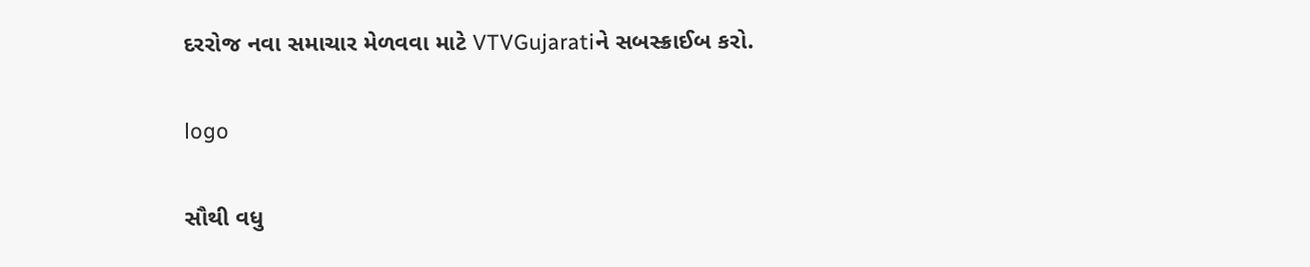દરરોજ નવા સમાચાર મેળવવા માટે VTVGujaratiને સબસ્ક્રાઈબ કરો.

logo

સૌથી વધુ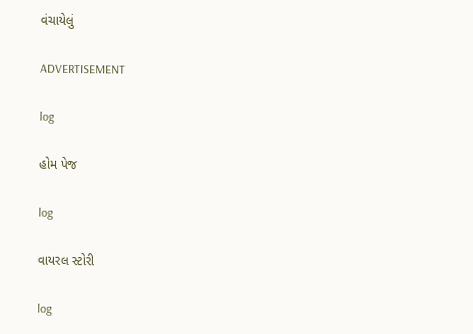વંચાયેલું

ADVERTISEMENT

log

હોમ પેજ

log

વાયરલ સ્ટોરી

log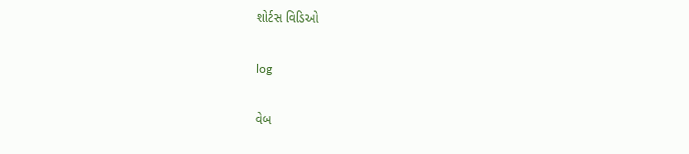શોર્ટસ વિડિઓ

log

વેબ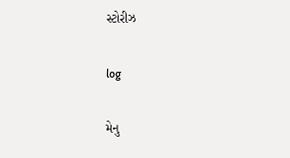સ્ટોરીઝ

log

મેનુ